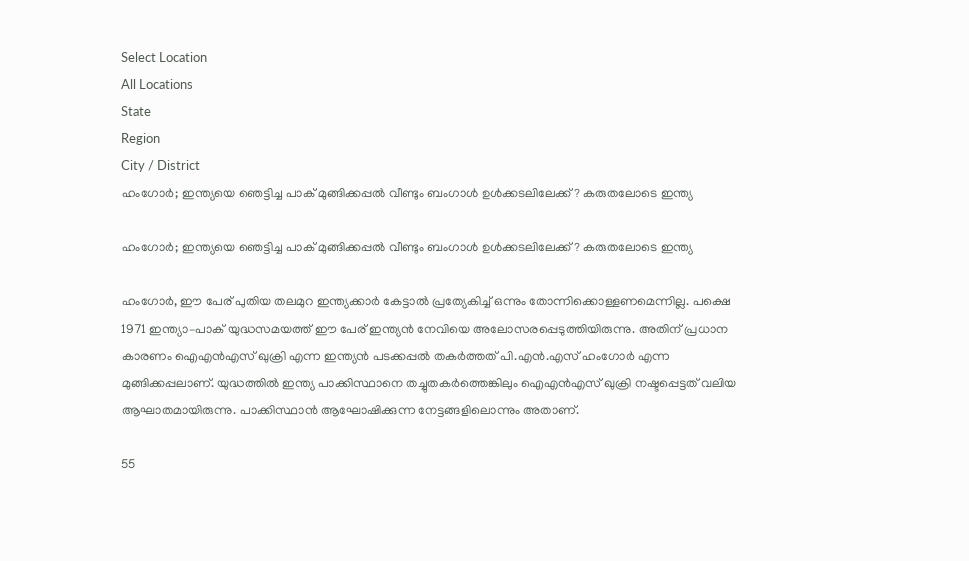Select Location
All Locations
State
Region
City / District
ഹംഗോര്‍; ഇന്ത്യയെ ഞെട്ടിച്ച പാക് മുങ്ങിക്കപ്പല്‍ വീണ്ടും ബംഗാള്‍ ഉള്‍ക്കടലിലേക്ക്? കരുതലോടെ ഇന്ത്യ

ഹംഗോര്‍; ഇന്ത്യയെ ഞെട്ടിച്ച പാക് മുങ്ങിക്കപ്പല്‍ വീണ്ടും ബംഗാള്‍ ഉള്‍ക്കടലിലേക്ക്? കരുതലോടെ ഇന്ത്യ

ഹംഗോര്‍, ഈ പേര് പുതിയ തലമുറ ഇന്ത്യക്കാര്‍ കേട്ടാല്‍ പ്രത്യേകിച്ച് ഒന്നും തോന്നിക്കൊള്ളണമെന്നില്ല. പക്ഷെ 1971 ഇന്ത്യാ–പാക് യുദ്ധസമയത്ത് ഈ പേര് ഇന്ത്യന്‍ നേവിയെ അലോസരപ്പെടുത്തിയിരുന്നു. അതിന് പ്രധാന കാരണം ഐഎന്‍എസ് ഖുക്രി എന്ന ഇന്ത്യന്‍ പടക്കപ്പല്‍ തകര്‍ത്തത് പി.എന്‍.എസ് ഹംഗോര്‍ എന്ന മുങ്ങിക്കപ്പലാണ്. യുദ്ധത്തില്‍ ഇന്ത്യ പാക്കിസ്ഥാനെ തച്ചുതകര്‍ത്തെങ്കിലും ഐഎന്‍എസ് ഖുക്രി നഷ്ടപ്പെട്ടത് വലിയ ആഘാതമായിരുന്നു. പാക്കിസ്ഥാന്‍ ആഘോഷിക്കുന്ന നേട്ടങ്ങളിലൊന്നും അതാണ്.

55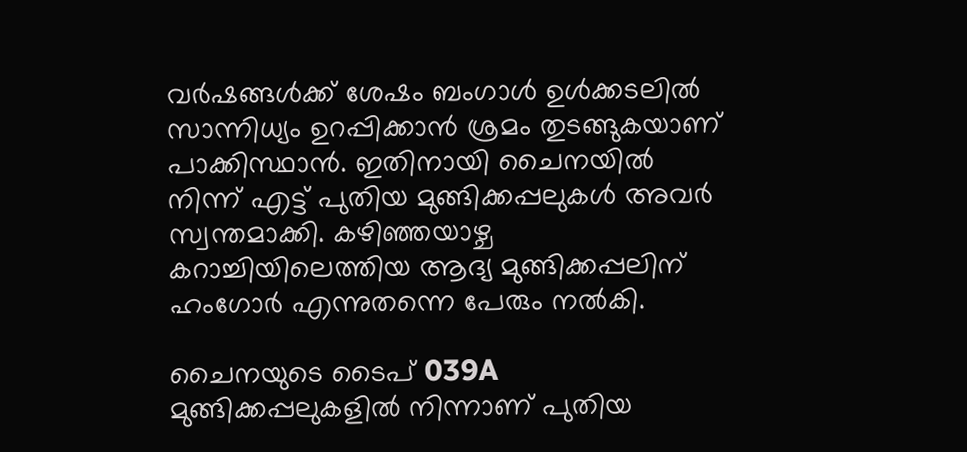വര്‍ഷങ്ങള്‍ക്ക് ശേഷം ബംഗാള്‍ ഉള്‍ക്കടലില്‍ സാന്നിധ്യം ഉറപ്പിക്കാന്‍ ശ്രമം തുടങ്ങുകയാണ് പാക്കിസ്ഥാന്‍. ഇതിനായി ചൈനയില്‍ നിന്ന് എട്ട് പുതിയ മുങ്ങിക്കപ്പലുകള്‍ അവര്‍ സ്വന്തമാക്കി. കഴിഞ്ഞയാഴ്ച കറാച്ചിയിലെത്തിയ ആദ്യ മുങ്ങിക്കപ്പലിന് ഹംഗോര്‍ എന്നുതന്നെ പേരും നല്‍കി.

ചൈനയുടെ ടൈപ് 039A മുങ്ങിക്കപ്പലുകളില്‍ നിന്നാണ് പുതിയ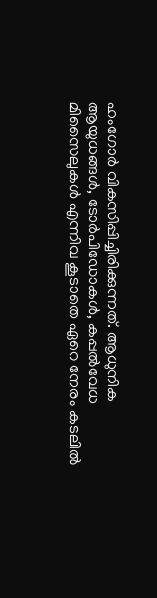ഹംഗോര്‍ വികസിപ്പിച്ചിരിക്കുന്നത്. ആധുനിക ആയുധങ്ങള്‍, ടോര്‍പിഡോകള്‍, കപ്പല്‍വേധ മിസൈലുകള്‍ എന്നിവ കൂടാതെ ഏറെ നേരം കടലില്‍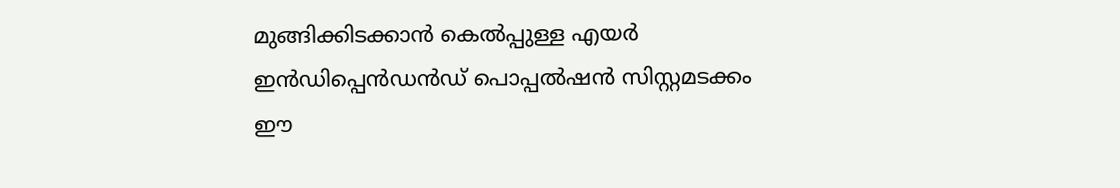മുങ്ങിക്കിടക്കാന്‍ കെല്‍പ്പുള്ള എയര്‍ ഇന്‍ഡിപ്പെന്‍ഡന്‍ഡ് പൊപ്പല്‍ഷന്‍ സിസ്റ്റമടക്കം ഈ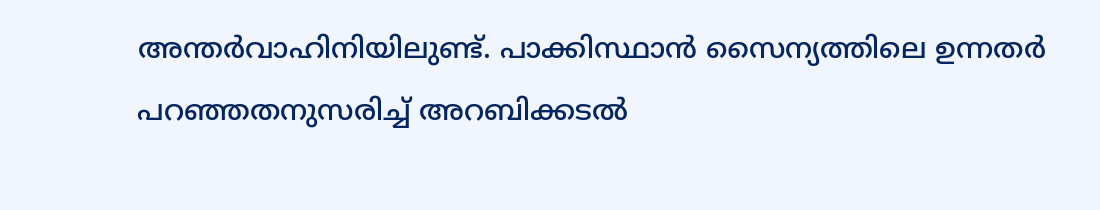അന്തര്‍വാഹിനിയിലുണ്ട്. പാക്കിസ്ഥാന്‍ സൈന്യത്തിലെ ഉന്നതര്‍ പറഞ്ഞതനുസരിച്ച് അറബിക്കടല്‍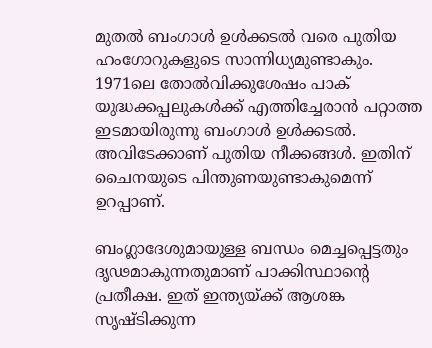മുതല്‍ ബംഗാള്‍ ഉള്‍ക്കടല്‍ വരെ പുതിയ ഹംഗോറുകളുടെ സാന്നിധ്യമുണ്ടാകും. 1971ലെ തോല്‍വിക്കുശേഷം പാക് യുദ്ധക്കപ്പലുകള്‍ക്ക് എത്തിച്ചേരാന്‍ പറ്റാത്ത ഇടമായിരുന്നു ബംഗാള്‍ ഉള്‍ക്കടല്‍. അവിടേക്കാണ് പുതിയ നീക്കങ്ങള്‍. ഇതിന് ചൈനയുടെ പിന്തുണയുണ്ടാകുമെന്ന് ഉറപ്പാണ്.

ബംഗ്ലാദേശുമായുള്ള ബന്ധം മെച്ചപ്പെട്ടതും ദൃഢമാകുന്നതുമാണ് പാക്കിസ്ഥാന്‍റെ പ്രതീക്ഷ. ഇത് ഇന്ത്യയ്ക്ക് ആശങ്ക സൃഷ്ടിക്കുന്ന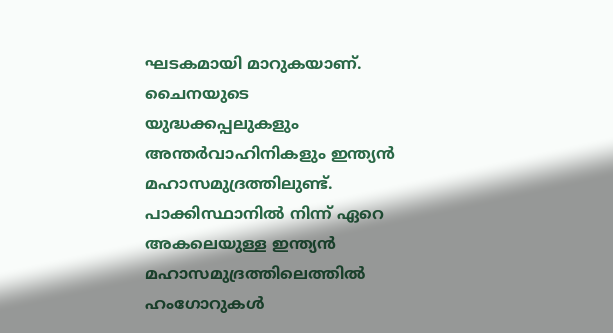ഘടകമായി മാറുകയാണ്. ചൈനയുടെ യുദ്ധക്കപ്പലുകളും അന്തര്‍വാഹിനികളും ഇന്ത്യന്‍ മഹാസമുദ്രത്തിലുണ്ട്. പാക്കിസ്ഥാനില്‍ നിന്ന് ഏറെ അകലെയുള്ള ഇന്ത്യന്‍ മഹാസമുദ്രത്തിലെത്തില്‍ ഹംഗോറുകള്‍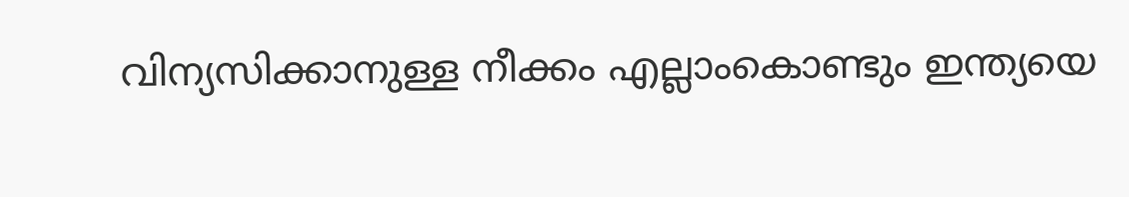വിന്യസിക്കാനുള്ള നീക്കം എല്ലാംകൊണ്ടും ഇന്ത്യയെ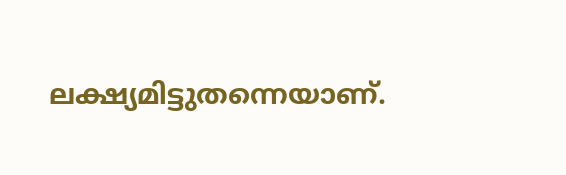ലക്ഷ്യമിട്ടുതന്നെയാണ്.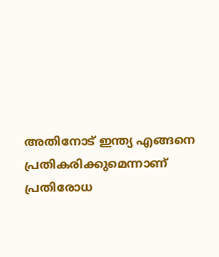അതിനോട് ഇന്ത്യ എങ്ങനെ പ്രതികരിക്കുമെന്നാണ് പ്രതിരോധ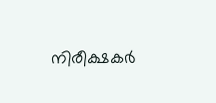നിരീക്ഷകര്‍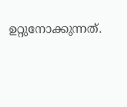ഉറ്റുനോക്കുന്നത്.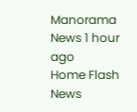Manorama News 1 hour ago
Home Flash News